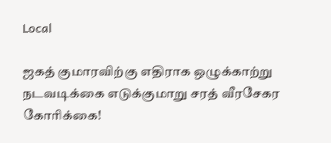Local

ஜகத் குமாரவிற்கு எதிராக ஒழுக்காற்று நடவடிக்கை எடுக்குமாறு சரத் வீரசேகர கோரிக்கை!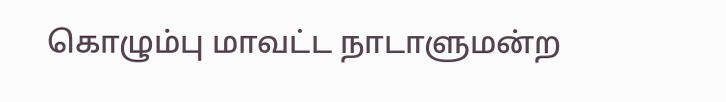கொழும்பு மாவட்ட நாடாளுமன்ற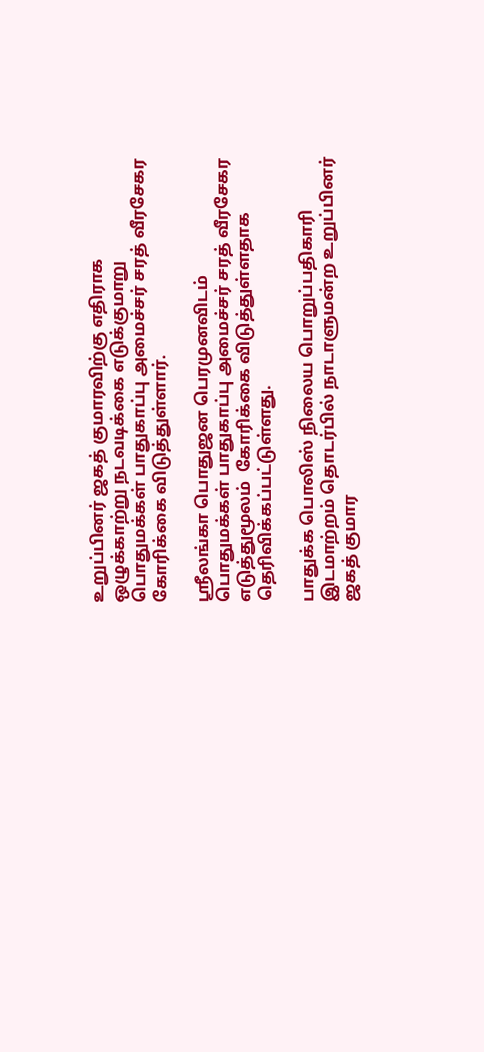உறுப்பினர் ஜகத் குமாரவிற்கு எதிராக ஒழுக்காற்று நடவடிக்கை எடுக்குமாறு பொதுமக்கள் பாதுகாப்பு அமைச்சர் சரத் வீரசேகர கோரிக்கை விடுத்துள்ளார்.

ஶ்ரீலங்கா பொதுஜன பெரமுனவிடம் பொதுமக்கள் பாதுகாப்பு அமைச்சர் சரத் வீரசேகர எடுத்துமூலம்  கோரிக்கை விடுத்துள்ளதாக தெரிவிக்கப்பட்டுள்ளது.

பாதுக்க பொலிஸ் நிலைய பொறுப்பதிகாரி இடமாற்றம் தொடர்பில் நாடாளுமன்ற உறுப்பினர் ஜகத் குமார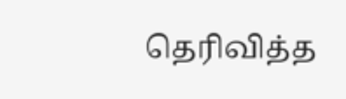தெரிவித்த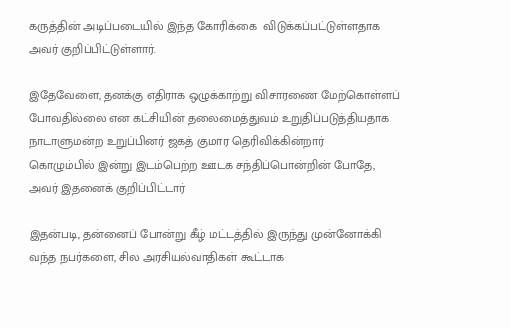கருத்தின் அடிப்படையில் இந்த கோரிக்கை  விடுக்கப்பட்டுள்ளதாக அவர் குறிப்பிட்டுள்ளார்.

இதேவேளை, தனக்கு எதிராக ஒழுக்காற்று விசாரணை மேற்கொள்ளப் போவதில்லை என கட்சியின் தலைமைத்துவம் உறுதிப்படுத்தியதாக நாடாளுமன்ற உறுப்பினர் ஜகத் குமார தெரிவிக்கின்றார்
கொழும்பில் இன்று இடம்பெற்ற ஊடக சந்திப்பொன்றின் போதே, அவர் இதனைக் குறிப்பிட்டார்

இதன்படி, தன்னைப் போன்று கீழ் மட்டத்தில் இருந்து முன்னோக்கி வந்த நபர்களை, சில அரசியல்வாதிகள் கூட்டாக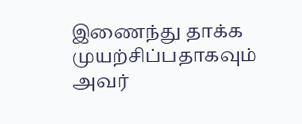இணைந்து தாக்க  முயற்சிப்பதாகவும் அவர்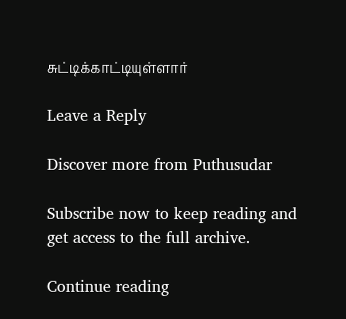சுட்டிக்காட்டியுள்ளார்

Leave a Reply

Discover more from Puthusudar

Subscribe now to keep reading and get access to the full archive.

Continue reading